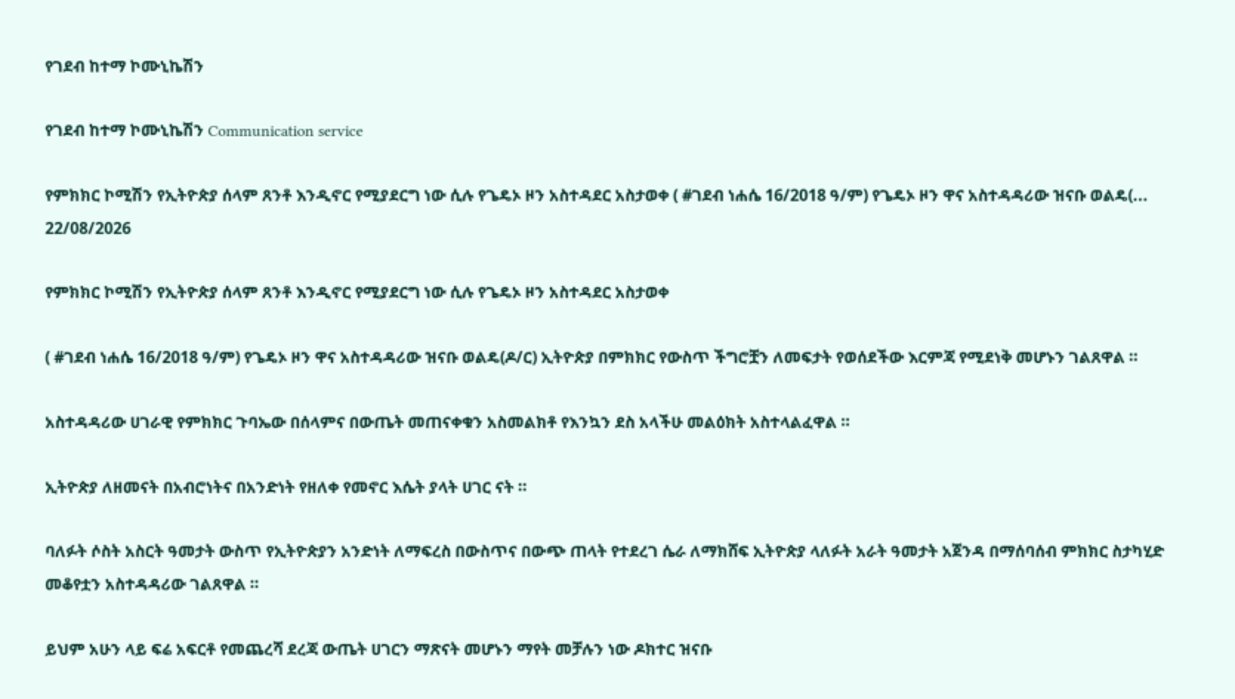የገደብ ከተማ ኮሙኒኬሽን

የገደብ ከተማ ኮሙኒኬሽን Communication service

የምክክር ኮሚሽን የኢትዮጵያ ሰላም ጸንቶ እንዲኖር የሚያደርግ ነው ሲሉ የጌዴኦ ዞን አስተዳደር አስታወቀ ( #ገደብ ነሐሴ 16/2018 ዓ/ም) የጌዴኦ ዞን ዋና አስተዳዳሪው ዝናቡ ወልዴ(...
22/08/2026

የምክክር ኮሚሽን የኢትዮጵያ ሰላም ጸንቶ እንዲኖር የሚያደርግ ነው ሲሉ የጌዴኦ ዞን አስተዳደር አስታወቀ

( #ገደብ ነሐሴ 16/2018 ዓ/ም) የጌዴኦ ዞን ዋና አስተዳዳሪው ዝናቡ ወልዴ(ዶ/ር) ኢትዮጵያ በምክክር የውስጥ ችግሮቿን ለመፍታት የወሰደችው እርምጃ የሚደነቅ መሆኑን ገልጸዋል ።

አስተዳዳሪው ሀገራዊ የምክክር ጉባኤው በሰላምና በውጤት መጠናቀቁን አስመልክቶ የእንኳን ደስ አላችሁ መልዕክት አስተላልፈዋል ።

ኢትዮጵያ ለዘመናት በአብሮነትና በአንድነት የዘለቀ የመኖር እሴት ያላት ሀገር ናት ።

ባለፉት ሶስት አስርት ዓመታት ውስጥ የኢትዮጵያን አንድነት ለማፍረስ በውስጥና በውጭ ጠላት የተደረገ ሴራ ለማክሸፍ ኢትዮጵያ ላለፉት አራት ዓመታት አጀንዳ በማሰባሰብ ምክክር ስታካሂድ መቆየቷን አስተዳዳሪው ገልጸዋል ።

ይህም አሁን ላይ ፍሬ አፍርቶ የመጨረሻ ደረጃ ውጤት ሀገርን ማጽናት መሆኑን ማየት መቻሉን ነው ዶክተር ዝናቡ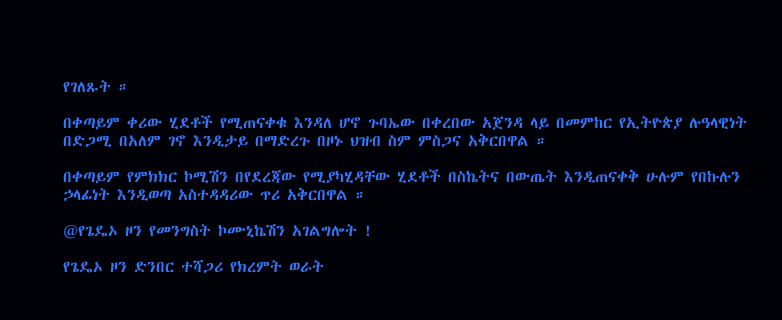የገለጹት ።

በቀጣይም ቀሪው ሂደቶች የሚጠናቀቁ እንዳለ ሆኖ ጉባኤው በቀረበው አጀንዳ ላይ በመምከር የኢትዮጵያ ሉዓላዊነት በድጋሚ በአለም ገኖ እንዲታይ በማድረጉ በዞኑ ህዝብ ስም ምስጋና አቅርበዋል ።

በቀጣይም የምክክር ኮሚሽን በየደረጃው የሚያካሂዳቸው ሂደቶች በስኬትና በውጤት እንዲጠናቀቅ ሁሉም የበኩሉን ኃላፊነት እንዲወጣ አስተዳዳሪው ጥሪ አቅርበዋል ።

@የጌዴኦ ዞን የመንግስት ኮሙኒኬሽን አገልግሎት !

የጌዴኦ ዞን ድንበር ተሻጋሪ የክረምት ወራት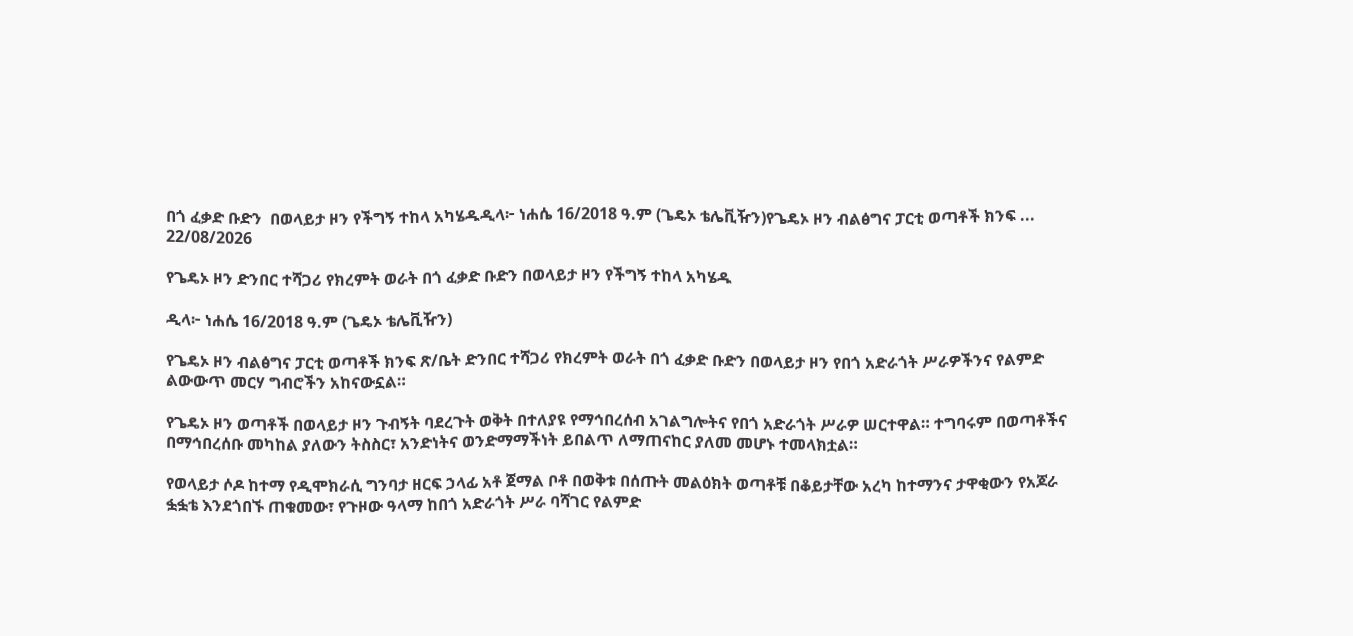በጎ ፈቃድ ቡድን  በወላይታ ዞን የችግኝ ተከላ አካሄዱዲላ፦ ነሐሴ 16/2018 ዓ.ም (ጌዴኦ ቴሌቪዥን)የጌዴኦ ዞን ብልፅግና ፓርቲ ወጣቶች ክንፍ ...
22/08/2026

የጌዴኦ ዞን ድንበር ተሻጋሪ የክረምት ወራት በጎ ፈቃድ ቡድን በወላይታ ዞን የችግኝ ተከላ አካሄዱ

ዲላ፦ ነሐሴ 16/2018 ዓ.ም (ጌዴኦ ቴሌቪዥን)

የጌዴኦ ዞን ብልፅግና ፓርቲ ወጣቶች ክንፍ ጽ/ቤት ድንበር ተሻጋሪ የክረምት ወራት በጎ ፈቃድ ቡድን በወላይታ ዞን የበጎ አድራጎት ሥራዎችንና የልምድ ልውውጥ መርሃ ግብሮችን አከናውኗል።

የጌዴኦ ዞን ወጣቶች በወላይታ ዞን ጉብኝት ባደረጉት ወቅት በተለያዩ የማኅበረሰብ አገልግሎትና የበጎ አድራጎት ሥራዎ ሠርተዋል። ተግባሩም በወጣቶችና በማኅበረሰቡ መካከል ያለውን ትስስር፣ አንድነትና ወንድማማችነት ይበልጥ ለማጠናከር ያለመ መሆኑ ተመላክቷል።

የወላይታ ሶዶ ከተማ የዲሞክራሲ ግንባታ ዘርፍ ኃላፊ አቶ ጀማል ቦቶ በወቅቱ በሰጡት መልዕክት ወጣቶቹ በቆይታቸው አረካ ከተማንና ታዋቂውን የአጆራ ፏፏቴ እንደጎበኙ ጠቁመው፣ የጉዞው ዓላማ ከበጎ አድራጎት ሥራ ባሻገር የልምድ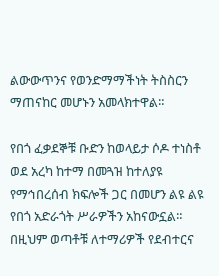ልውውጥንና የወንድማማችነት ትስስርን ማጠናከር መሆኑን አመላክተዋል።

የበጎ ፈቃደኞቹ ቡድን ከወላይታ ሶዶ ተነስቶ ወደ አረካ ከተማ በመጓዝ ከተለያዩ የማኅበረሰብ ክፍሎች ጋር በመሆን ልዩ ልዩ የበጎ አድራጎት ሥራዎችን አከናውኗል። በዚህም ወጣቶቹ ለተማሪዎች የደብተርና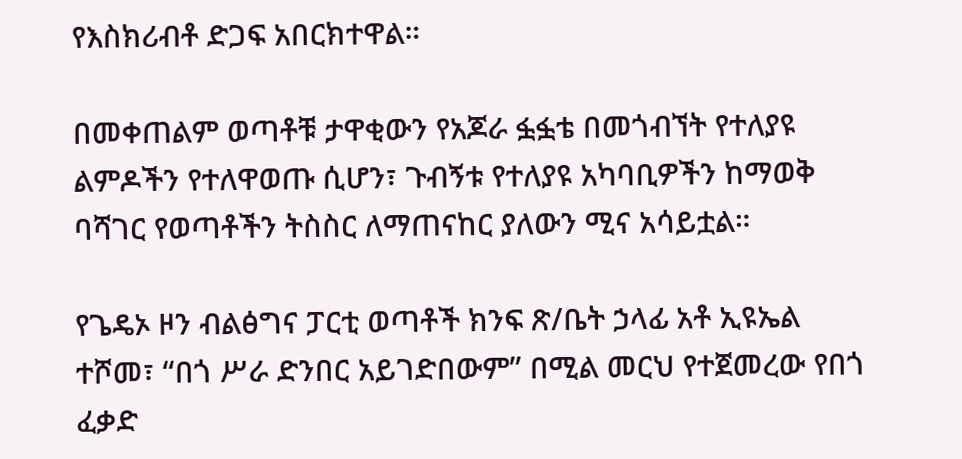የእስክሪብቶ ድጋፍ አበርክተዋል።

በመቀጠልም ወጣቶቹ ታዋቂውን የአጆራ ፏፏቴ በመጎብኘት የተለያዩ ልምዶችን የተለዋወጡ ሲሆን፣ ጉብኝቱ የተለያዩ አካባቢዎችን ከማወቅ ባሻገር የወጣቶችን ትስስር ለማጠናከር ያለውን ሚና አሳይቷል።

የጌዴኦ ዞን ብልፅግና ፓርቲ ወጣቶች ክንፍ ጽ/ቤት ኃላፊ አቶ ኢዩኤል ተሾመ፣ “በጎ ሥራ ድንበር አይገድበውም” በሚል መርህ የተጀመረው የበጎ ፈቃድ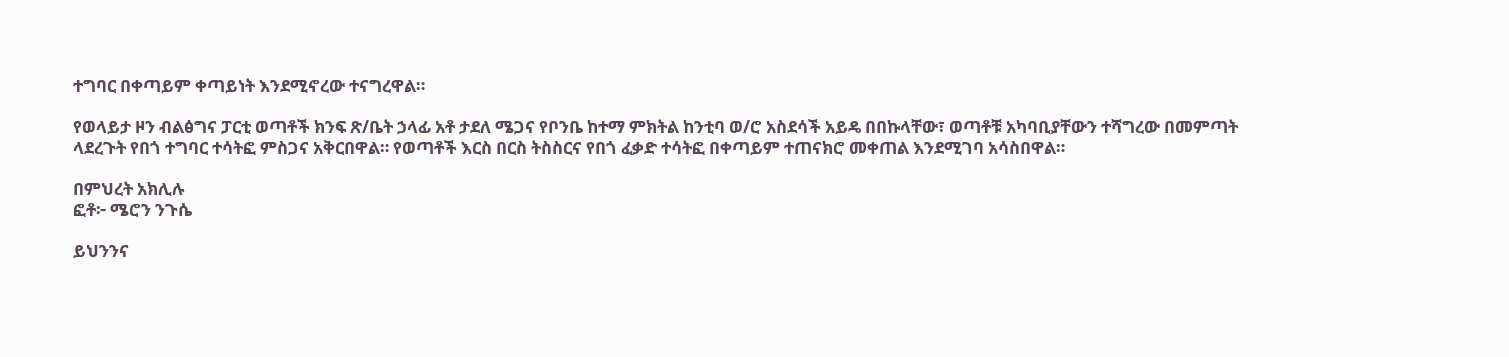ተግባር በቀጣይም ቀጣይነት እንደሚኖረው ተናግረዋል።

የወላይታ ዞን ብልፅግና ፓርቲ ወጣቶች ክንፍ ጽ/ቤት ኃላፊ አቶ ታደለ ሜጋና የቦንቤ ከተማ ምክትል ከንቲባ ወ/ሮ አስደሳች አይዴ በበኩላቸው፣ ወጣቶቹ አካባቢያቸውን ተሻግረው በመምጣት ላደረጉት የበጎ ተግባር ተሳትፎ ምስጋና አቅርበዋል። የወጣቶች እርስ በርስ ትስስርና የበጎ ፈቃድ ተሳትፎ በቀጣይም ተጠናክሮ መቀጠል እንደሚገባ አሳስበዋል።

በምህረት አክሊሉ
ፎቶ፦ ሜሮን ንጉሴ

ይህንንና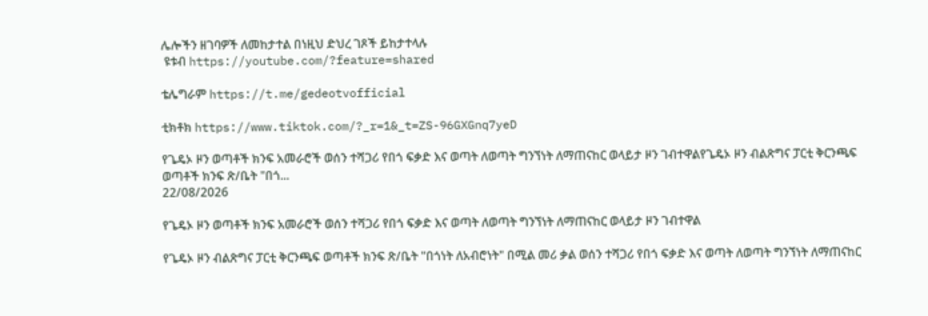ሌሎችን ዘገባዎች ለመከታተል በነዚህ ድህረ ገጾች ይከታተላሉ
 ዩቱብ https://youtube.com/?feature=shared

ቴሌግራም https://t.me/gedeotvofficial

ቲክቶክ https://www.tiktok.com/?_r=1&_t=ZS-96GXGnq7yeD

የጌዴኦ ዞን ወጣቶች ክንፍ አመራሮች ወሰን ተሻጋሪ የበጎ ፍቃድ እና ወጣት ለወጣት ግንኘነት ለማጠናከር ወላይታ ዞን ገብተዋልየጌዴኦ ዞን ብልጽግና ፓርቲ ቅርንጫፍ ወጣቶች ክንፍ ጽ/ቤት "በጎ...
22/08/2026

የጌዴኦ ዞን ወጣቶች ክንፍ አመራሮች ወሰን ተሻጋሪ የበጎ ፍቃድ እና ወጣት ለወጣት ግንኘነት ለማጠናከር ወላይታ ዞን ገብተዋል

የጌዴኦ ዞን ብልጽግና ፓርቲ ቅርንጫፍ ወጣቶች ክንፍ ጽ/ቤት "በጎነት ለአብሮነት" በሚል መሪ ቃል ወሰን ተሻጋሪ የበጎ ፍቃድ እና ወጣት ለወጣት ግንኘነት ለማጠናከር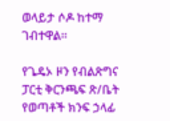ወላይታ ሶዶ ከተማ ገብተዋል።

የጌዴኦ ዞን የብልጽግና ፓርቲ ቅርንጫፍ ጽ/ቤት የወጣቶች ክንፍ ኃላፊ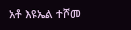አቶ እዩኤል ተሾመ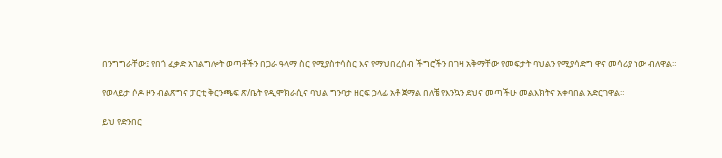በንግግራቸው፤ የበጎ ፈቃድ አገልግሎት ወጣቶችን በጋራ ዓላማ ስር የሚያስተሳስር እና የማህበረሰብ ችግሮችን በገዛ አቅማቸው የመፍታት ባህልን የሚያሳድግ ዋና መሳሪያ ነው ብለዋል።

የወላይታ ሶዶ ዞን ብልጽግና ፓርቲ ቅርንጫፍ ጽ/ቤት የዲሞክራሲና ባህል ግንባታ ዘርፍ ኃላፊ አቶ ጀማል በለቼ የእንኳን ደህና መጣችሁ መልእክትና አቀባበል አድርገዋል።

ይህ የድንበር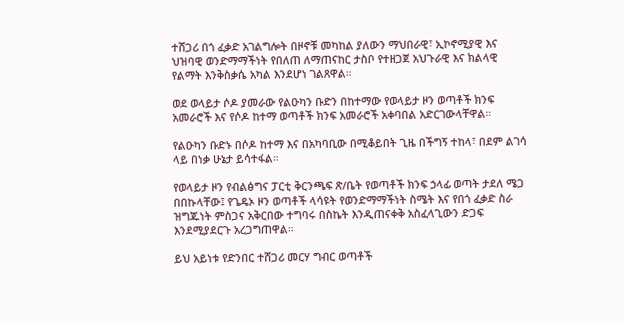ተሸጋሪ በጎ ፈቃድ አገልግሎት በዞኖቹ መካከል ያለውን ማህበራዊ፣ ኢኮኖሚያዊ እና ህዝባዊ ወንድማማችነት የበለጠ ለማጠናከር ታስቦ የተዘጋጀ አህጉራዊ እና ክልላዊ የልማት እንቅስቃሴ አካል እንደሆነ ገልጸዋል።

ወደ ወላይታ ሶዶ ያመራው የልዑካን ቡድን በከተማው የወላይታ ዞን ወጣቶች ክንፍ አመራሮች እና የሶዶ ከተማ ወጣቶች ክንፍ አመራሮች አቀባበል አድርገውላቸዋል።

የልዑካን ቡድኑ በሶዶ ከተማ እና በአካባቢው በሚቆይበት ጊዜ በችግኝ ተከላ፣ በደም ልገሳ ላይ በነቃ ሁኔታ ይሳተፋል።

የወላይታ ዞን የብልፅግና ፓርቲ ቅርንጫፍ ጽ/ቤት የወጣቶች ክንፍ ኃላፊ ወጣት ታደለ ሜጋ በበኩላቸው፤ የጌዴኦ ዞን ወጣቶች ላሳዩት የወንድማማችነት ስሜት እና የበጎ ፈቃድ ስራ ዝግጁነት ምስጋና አቅርበው ተግባሩ በስኬት እንዲጠናቀቅ አስፈላጊውን ድጋፍ እንደሚያደርጉ አረጋግጠዋል።

ይህ አይነቱ የድንበር ተሸጋሪ መርሃ ግብር ወጣቶች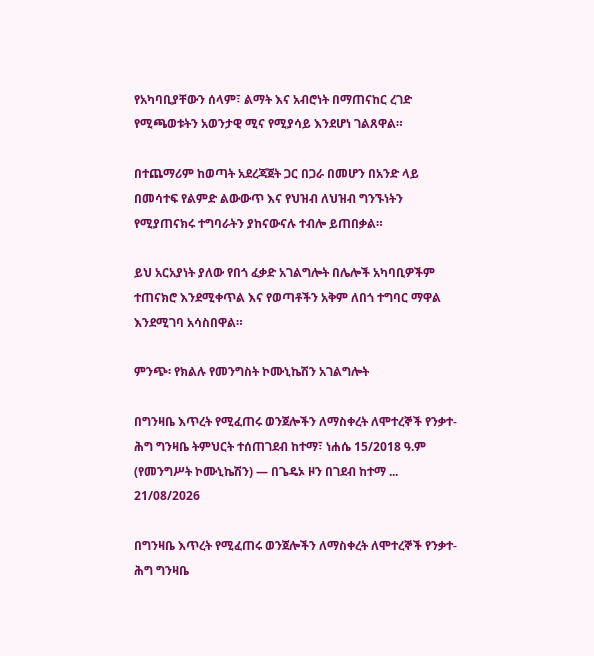የአካባቢያቸውን ሰላም፣ ልማት እና አብሮነት በማጠናከር ረገድ የሚጫወቱትን አወንታዊ ሚና የሚያሳይ እንደሆነ ገልጸዋል።

በተጨማሪም ከወጣት አደረጃጀት ጋር በጋራ በመሆን በአንድ ላይ በመሳተፍ የልምድ ልውውጥ እና የህዝብ ለህዝብ ግንኙነትን የሚያጠናክሩ ተግባራትን ያከናውናሉ ተብሎ ይጠበቃል።

ይህ አርአያነት ያለው የበጎ ፈቃድ አገልግሎት በሌሎች አካባቢዎችም ተጠናክሮ እንደሚቀጥል እና የወጣቶችን አቅም ለበጎ ተግባር ማዋል እንደሚገባ አሳስበዋል።

ምንጭ፡ የክልሉ የመንግስት ኮሙኒኬሽን አገልግሎት

በግንዛቤ እጥረት የሚፈጠሩ ወንጀሎችን ለማስቀረት ለሞተረኞች የንቃተ-ሕግ ግንዛቤ ትምህርት ተሰጠገደብ ከተማ፣ ነሐሴ 15/2018 ዓ.ም (የመንግሥት ኮሙኒኬሽን) — በጌዴኦ ዞን በገደብ ከተማ ...
21/08/2026

በግንዛቤ እጥረት የሚፈጠሩ ወንጀሎችን ለማስቀረት ለሞተረኞች የንቃተ-ሕግ ግንዛቤ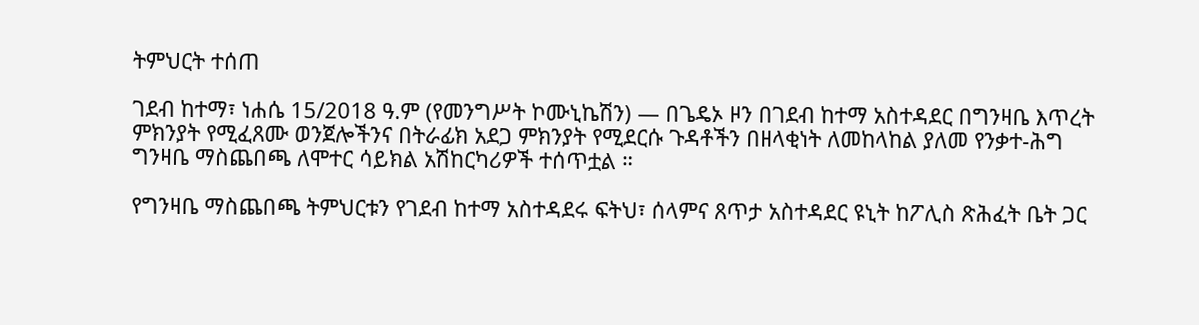ትምህርት ተሰጠ

ገደብ ከተማ፣ ነሐሴ 15/2018 ዓ.ም (የመንግሥት ኮሙኒኬሽን) — በጌዴኦ ዞን በገደብ ከተማ አስተዳደር በግንዛቤ እጥረት ምክንያት የሚፈጸሙ ወንጀሎችንና በትራፊክ አደጋ ምክንያት የሚደርሱ ጉዳቶችን በዘላቂነት ለመከላከል ያለመ የንቃተ-ሕግ ግንዛቤ ማስጨበጫ ለሞተር ሳይክል አሽከርካሪዎች ተሰጥቷል ።

የግንዛቤ ማስጨበጫ ትምህርቱን የገደብ ከተማ አስተዳደሩ ፍትህ፣ ሰላምና ጸጥታ አስተዳደር ዩኒት ከፖሊስ ጽሕፈት ቤት ጋር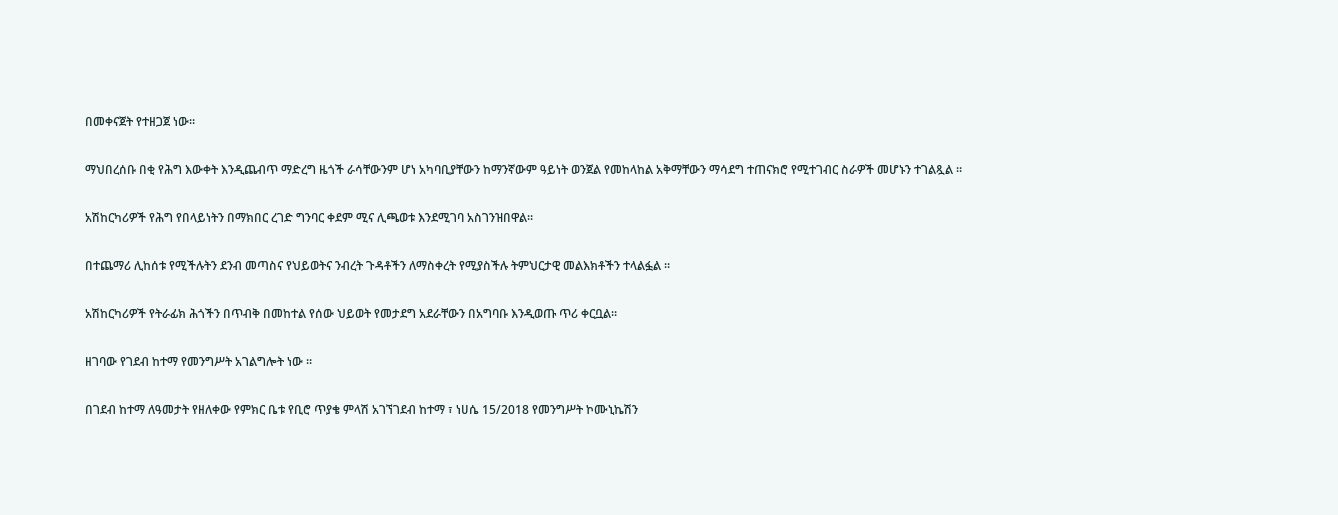በመቀናጀት የተዘጋጀ ነው።

ማህበረሰቡ በቂ የሕግ እውቀት እንዲጨብጥ ማድረግ ዜጎች ራሳቸውንም ሆነ አካባቢያቸውን ከማንኛውም ዓይነት ወንጀል የመከላከል አቅማቸውን ማሳደግ ተጠናክሮ የሚተገብር ስራዎች መሆኑን ተገልጿል ።

አሽከርካሪዎች የሕግ የበላይነትን በማክበር ረገድ ግንባር ቀደም ሚና ሊጫወቱ እንደሚገባ አስገንዝበዋል።

በተጨማሪ ሊከሰቱ የሚችሉትን ደንብ መጣስና የህይወትና ንብረት ጉዳቶችን ለማስቀረት የሚያስችሉ ትምህርታዊ መልእክቶችን ተላልፏል ።

አሽከርካሪዎች የትራፊክ ሕጎችን በጥብቅ በመከተል የሰው ህይወት የመታደግ አደራቸውን በአግባቡ እንዲወጡ ጥሪ ቀርቧል።

ዘገባው የገደብ ከተማ የመንግሥት አገልግሎት ነው ።

በገደብ ከተማ ለዓመታት የዘለቀው የምክር ቤቱ የቢሮ ጥያቄ ምላሽ አገኘገደብ ከተማ ፣ ነሀሴ 15/2018 የመንግሥት ኮሙኒኬሽን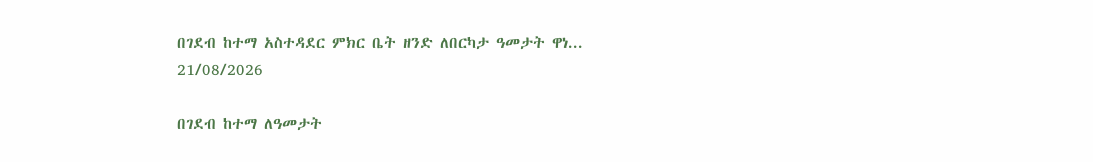በገደብ ከተማ አስተዳደር ምክር ቤት ዘንድ ለበርካታ ዓመታት ዋነ...
21/08/2026

በገደብ ከተማ ለዓመታት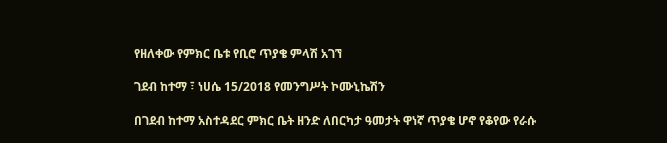የዘለቀው የምክር ቤቱ የቢሮ ጥያቄ ምላሽ አገኘ

ገደብ ከተማ ፣ ነሀሴ 15/2018 የመንግሥት ኮሙኒኬሽን

በገደብ ከተማ አስተዳደር ምክር ቤት ዘንድ ለበርካታ ዓመታት ዋነኛ ጥያቄ ሆኖ የቆየው የራሱ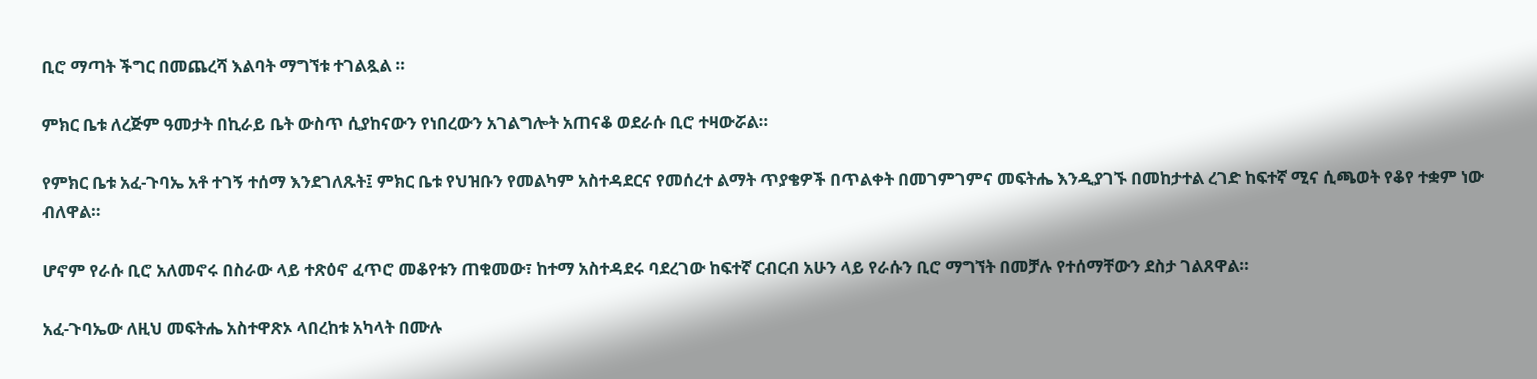ቢሮ ማጣት ችግር በመጨረሻ እልባት ማግኘቱ ተገልጿል ።

ምክር ቤቱ ለረጅም ዓመታት በኪራይ ቤት ውስጥ ሲያከናውን የነበረውን አገልግሎት አጠናቆ ወደራሱ ቢሮ ተዛውሯል።

የምክር ቤቱ አፈ-ጉባኤ አቶ ተገኝ ተሰማ እንደገለጹት፤ ምክር ቤቱ የህዝቡን የመልካም አስተዳደርና የመሰረተ ልማት ጥያቄዎች በጥልቀት በመገምገምና መፍትሔ እንዲያገኙ በመከታተል ረገድ ከፍተኛ ሚና ሲጫወት የቆየ ተቋም ነው ብለዋል።

ሆኖም የራሱ ቢሮ አለመኖሩ በስራው ላይ ተጽዕኖ ፈጥሮ መቆየቱን ጠቁመው፣ ከተማ አስተዳደሩ ባደረገው ከፍተኛ ርብርብ አሁን ላይ የራሱን ቢሮ ማግኘት በመቻሉ የተሰማቸውን ደስታ ገልጸዋል።

አፈ-ጉባኤው ለዚህ መፍትሔ አስተዋጽኦ ላበረከቱ አካላት በሙሉ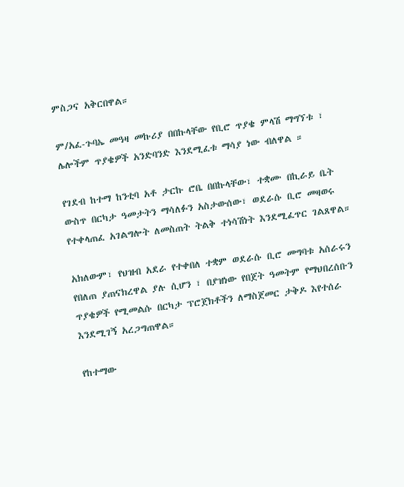ምስጋና አቅርበዋል።

ም/አፈ-ጉባኤ መዓዛ መኩሪያ በበኩላቸው የቢሮ ጥያቄ ምላሽ ማግኘቱ ፣ ሌሎችም ጥያቄዎች አንድባንድ እንደሚፈቱ ማሳያ ነው ብለዋል ።

የገደብ ከተማ ከንቲባ አቶ ታርኩ ሮቤ በበኩላቸው፣ ተቋሙ በኪራይ ቤት ውስጥ በርካታ ዓመታትን ማሳለፉን አስታውሰው፣ ወደራሱ ቢሮ መዛወሩ የተቀላጠፈ አገልግሎት ለመስጠት ትልቅ ተነሳሽነት እንደሚፈጥር ገልጸዋል።

አክለውም፣ የህዝብ አደራ የተቀበለ ተቋም ወደራሱ ቢሮ መግባቱ አሰራሩን የበለጠ ያጠናክረዋል ያሉ ሲሆን ፣ በያዝነው የበጀት ዓመትም የማህበረሰቡን ጥያቄዎች የሚመልሱ በርካታ ፕሮጀክቶችን ለማስጀመር ታቅዶ እየተሰራ እንደሚገኝ አረጋግጠዋል።

የከተማው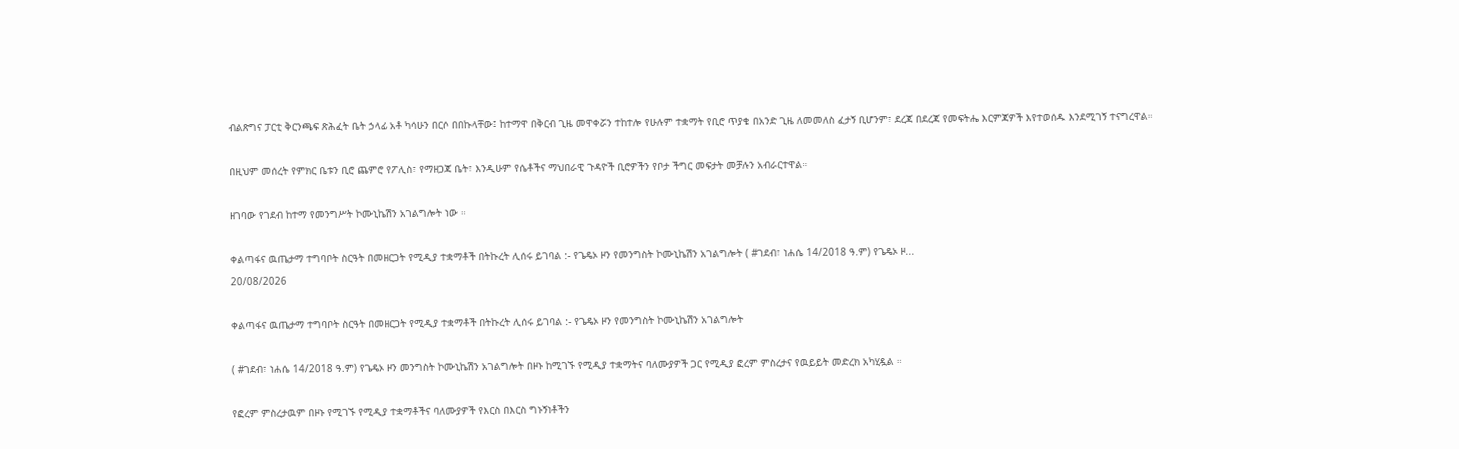ብልጽግና ፓርቲ ቅርንጫፍ ጽሕፈት ቤት ኃላፊ አቶ ካሳሁን በርሶ በበኩላቸው፤ ከተማዋ በቅርብ ጊዜ መዋቀሯን ተከተሎ የሁሉም ተቋማት የቢሮ ጥያቄ በአንድ ጊዜ ለመመለስ ፈታኝ ቢሆንም፣ ደረጃ በደረጃ የመፍትሔ እርምጃዎች እየተወሰዱ እንደሚገኝ ተናግረዋል።

በዚህም መሰረት የምክር ቤቱን ቢሮ ጨምሮ የፖሊስ፣ የማዘጋጃ ቤት፣ እንዲሁም የሴቶችና ማህበራዊ ጉዳዮች ቢሮዎችን የቦታ ችግር መፍታት መቻሉን አብራርተዋል።

ዘገባው የገደብ ከተማ የመንግሥት ኮሙኒኬሽን አገልግሎት ነው ።

ቀልጣፋና ዉጤታማ ተግባቦት ስርዓት በመዘርጋት የሚዲያ ተቋማቶች በትኩረት ሊሰሩ ይገባል :- የጌዴኦ ዞን የመንግስት ኮሙኒኬሽን አገልግሎት ( #ገደብ፣ ነሐሴ 14/2018 ዓ.ም) የጌዴኦ ዞ...
20/08/2026

ቀልጣፋና ዉጤታማ ተግባቦት ስርዓት በመዘርጋት የሚዲያ ተቋማቶች በትኩረት ሊሰሩ ይገባል :- የጌዴኦ ዞን የመንግስት ኮሙኒኬሽን አገልግሎት

( #ገደብ፣ ነሐሴ 14/2018 ዓ.ም) የጌዴኦ ዞን መንግስት ኮሙኒኬሽን አገልግሎት በዞኑ ከሚገኙ የሚዲያ ተቋማትና ባለሙያዎች ጋር የሚዲያ ፎረም ምስረታና የዉይይት መድረክ አካሂዷል ።

የፎረም ምስረታዉም በዞኑ የሚገኙ የሚዲያ ተቋማቶችና ባለሙያዎች የእርስ በእርስ ግኑኝነቶችን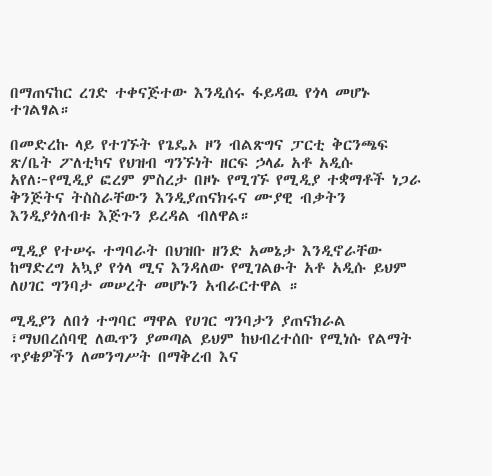በማጠናከር ረገድ ተቀናጅተው እንዲሰሩ ፋይዳዉ የጎላ መሆኑ ተገልፃል።

በመድረኩ ላይ የተገኙት የጌዴኦ ዞን ብልጽግና ፓርቲ ቅርንጫፍ ጽ/ቤት ፖለቲካና የህዝብ ግንኙነት ዘርፍ ኃላፊ አቶ አዲሱ አየለ፦የሚዲያ ፎረም ምስረታ በዞኑ የሚገኙ የሚዲያ ተቋማቶች ነጋራ ቅንጅትና ትስስራቸውን እንዲያጠናክሩና ሙያዊ ብቃትን እንዲያጎለብቱ እጅጉን ይረዳል ብለዋል።

ሚዲያ የተሠሩ ተግባራት በህዝቡ ዘንድ አመኔታ እንዲኖራቸው ከማድረግ አኳያ የጎላ ሚና እንዳለው የሚገልፁት አቶ አዲሱ ይህም ለሀገር ግንባታ መሠረት መሆኑን አብራርተዋል ።

ሚዲያን ለበጎ ተግባር ማዋል የሀገር ግንባታን ያጠናክራል ፣ማህበረሰባዊ ለዉጥን ያመጣል ይህም ከህብረተሰቡ የሚነሱ የልማት ጥያቄዎችን ለመንግሥት በማቅረብ እና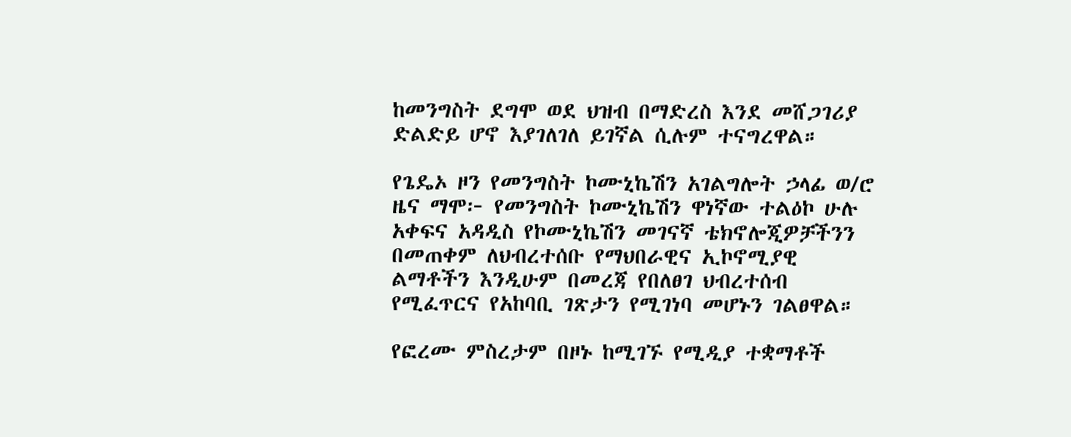ከመንግስት ደግሞ ወደ ህዝብ በማድረስ እንደ መሸጋገሪያ ድልድይ ሆኖ እያገለገለ ይገኛል ሲሉም ተናግረዋል።

የጌዴኦ ዞን የመንግስት ኮሙኒኬሽን አገልግሎት ኃላፊ ወ/ሮ ዜና ማሞ፦ የመንግስት ኮሙኒኬሽን ዋነኛው ተልዕኮ ሁሉ አቀፍና አዳዲስ የኮሙኒኬሽን መገናኛ ቴክኖሎጂዎቻችንን በመጠቀም ለህብረተሰቡ የማህበራዊና ኢኮኖሚያዊ ልማቶችን እንዲሁም በመረጃ የበለፀገ ህብረተሰብ የሚፈጥርና የአከባቢ ገጽታን የሚገነባ መሆኑን ገልፀዋል።

የፎረሙ ምስረታም በዞኑ ከሚገኙ የሚዲያ ተቋማቶች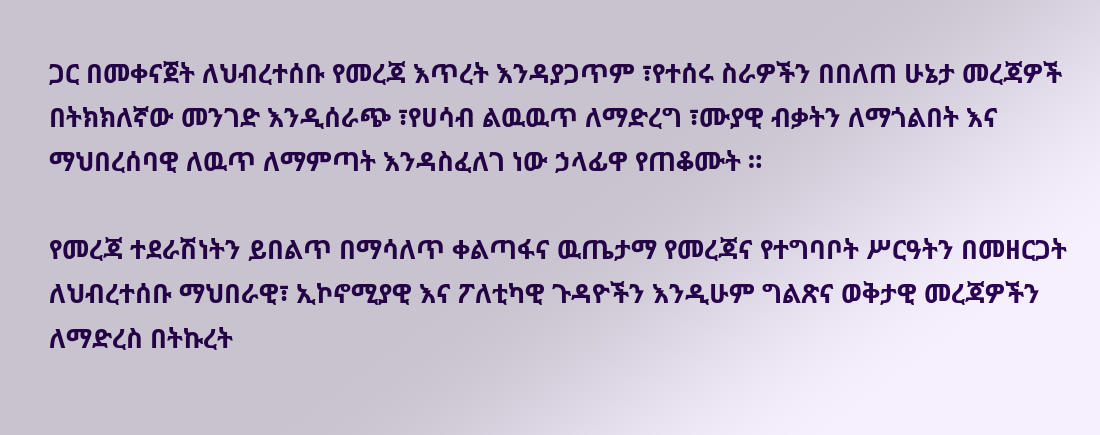ጋር በመቀናጀት ለህብረተሰቡ የመረጃ እጥረት እንዳያጋጥም ፣የተሰሩ ስራዎችን በበለጠ ሁኔታ መረጃዎች በትክክለኛው መንገድ እንዲሰራጭ ፣የሀሳብ ልዉዉጥ ለማድረግ ፣ሙያዊ ብቃትን ለማጎልበት እና ማህበረሰባዊ ለዉጥ ለማምጣት እንዳስፈለገ ነው ኃላፊዋ የጠቆሙት ።

የመረጃ ተደራሽነትን ይበልጥ በማሳለጥ ቀልጣፋና ዉጤታማ የመረጃና የተግባቦት ሥርዓትን በመዘርጋት ለህብረተሰቡ ማህበራዊ፣ ኢኮኖሚያዊ እና ፖለቲካዊ ጉዳዮችን እንዲሁም ግልጽና ወቅታዊ መረጃዎችን ለማድረስ በትኩረት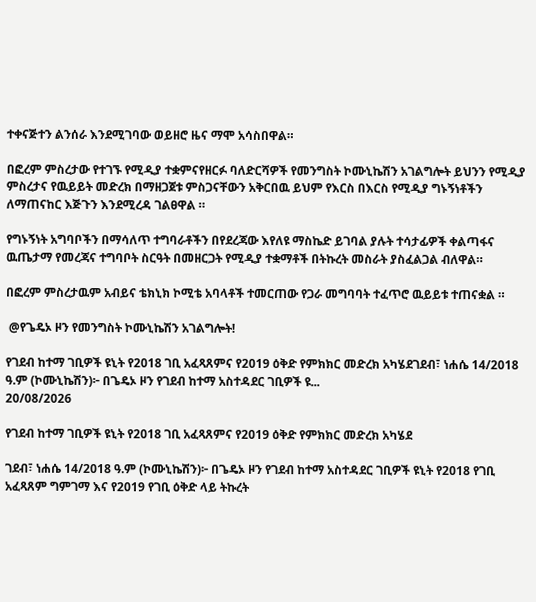ተቀናጅተን ልንሰራ እንደሚገባው ወይዘሮ ዜና ማሞ አሳስበዋል።

በፎረም ምስረታው የተገኙ የሚዲያ ተቋምናየዘርፉ ባለድርሻዎች የመንግስት ኮሙኒኬሽን አገልግሎት ይህንን የሚዲያ ምስረታና የዉይይት መድረክ በማዘጋጀቱ ምስጋናቸውን አቅርበዉ ይህም የእርስ በእርስ የሚዲያ ግኑኝነቶችን ለማጠናከር እጅጉን እንደሚረዳ ገልፀዋል ።

የግኑኝነት አግባቦችን በማሳለጥ ተግባራቶችን በየደረጃው እየለዩ ማስኬድ ይገባል ያሉት ተሳታፊዎች ቀልጣፋና ዉጤታማ የመረጃና ተግባቦት ስርዓት በመዘርጋት የሚዲያ ተቋማቶች በትኩረት መስራት ያስፈልጋል ብለዋል።

በፎረም ምስረታዉም አብይና ቴክኒክ ኮሚቴ አባላቶች ተመርጠው የጋራ መግባባት ተፈጥሮ ዉይይቱ ተጠናቋል ።

 @የጌዴኦ ዞን የመንግስት ኮሙኒኬሽን አገልግሎት!

የገደብ ከተማ ገቢዎች ዩኒት የ2018 ገቢ አፈጻጸምና የ2019 ዕቅድ የምክክር መድረክ አካሄደገደብ፣ ነሐሴ 14/2018 ዓ.ም (ኮሙኒኬሽን)፦ በጌዴኦ ዞን የገደብ ከተማ አስተዳደር ገቢዎች ዩ...
20/08/2026

የገደብ ከተማ ገቢዎች ዩኒት የ2018 ገቢ አፈጻጸምና የ2019 ዕቅድ የምክክር መድረክ አካሄደ

ገደብ፣ ነሐሴ 14/2018 ዓ.ም (ኮሙኒኬሽን)፦ በጌዴኦ ዞን የገደብ ከተማ አስተዳደር ገቢዎች ዩኒት የ2018 የገቢ አፈጻጸም ግምገማ እና የ2019 የገቢ ዕቅድ ላይ ትኩረት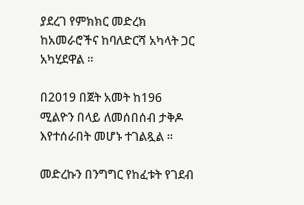ያደረገ የምክክር መድረክ ከአመራሮችና ከባለድርሻ አካላት ጋር አካሂደዋል ።

በ2019 በጀት አመት ከ196 ሚልዮን በላይ ለመሰበሰብ ታቅዶ እየተሰራበት መሆኑ ተገልጿል ።

መድረኩን በንግግር የከፈቱት የገደብ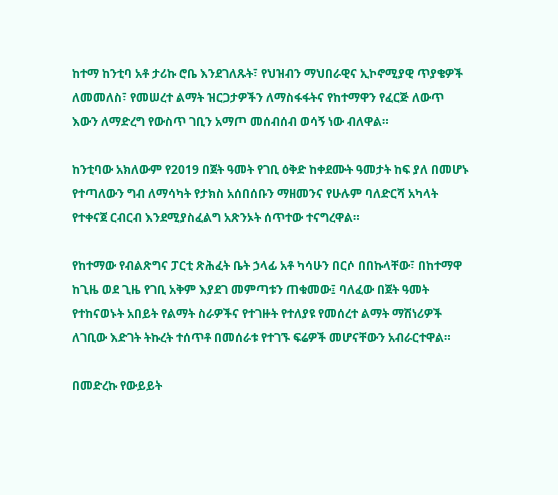ከተማ ከንቲባ አቶ ታሪኩ ሮቤ እንደገለጹት፣ የህዝብን ማህበራዊና ኢኮኖሚያዊ ጥያቄዎች ለመመለስ፣ የመሠረተ ልማት ዝርጋታዎችን ለማስፋፋትና የከተማዋን የፈርጅ ለውጥ እውን ለማድረግ የውስጥ ገቢን አማጦ መሰብሰብ ወሳኝ ነው ብለዋል።

ከንቲባው አክለውም የ2019 በጀት ዓመት የገቢ ዕቅድ ከቀደሙት ዓመታት ከፍ ያለ በመሆኑ የተጣለውን ግብ ለማሳካት የታክስ አሰበሰቡን ማዘመንና የሁሉም ባለድርሻ አካላት የተቀናጀ ርብርብ እንደሚያስፈልግ አጽንኦት ሰጥተው ተናግረዋል።

የከተማው የብልጽግና ፓርቲ ጽሕፈት ቤት ኃላፊ አቶ ካሳሁን በርሶ በበኩላቸው፣ በከተማዋ ከጊዜ ወደ ጊዜ የገቢ አቅም እያደገ መምጣቱን ጠቁመው፤ ባለፈው በጀት ዓመት የተከናወኑት አበይት የልማት ስራዎችና የተገዙት የተለያዩ የመሰረተ ልማት ማሽነሪዎች ለገቢው እድገት ትኩረት ተሰጥቶ በመሰራቱ የተገኙ ፍሬዎች መሆናቸውን አብራርተዋል።

በመድረኩ የውይይት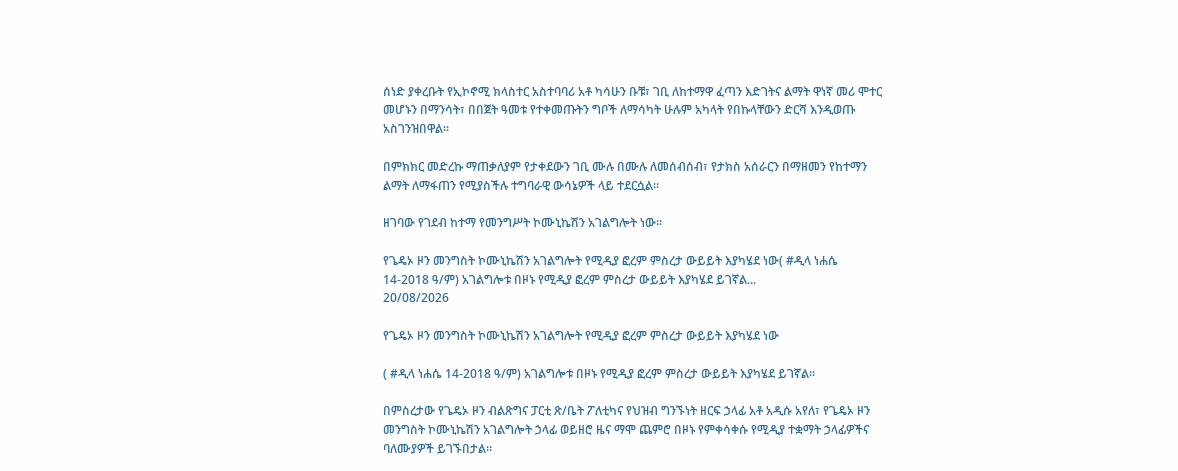ሰነድ ያቀረቡት የኢኮኖሚ ክላስተር አስተባባሪ አቶ ካሳሁን ቡቹ፣ ገቢ ለከተማዋ ፈጣን እድገትና ልማት ዋነኛ መሪ ሞተር መሆኑን በማንሳት፣ በበጀት ዓመቱ የተቀመጡትን ግቦች ለማሳካት ሁሉም አካላት የበኩላቸውን ድርሻ እንዲወጡ አስገንዝበዋል።

በምክክር መድረኩ ማጠቃለያም የታቀደውን ገቢ ሙሉ በሙሉ ለመሰብሰብ፣ የታክስ አሰራርን በማዘመን የከተማን ልማት ለማፋጠን የሚያስችሉ ተግባራዊ ውሳኔዎች ላይ ተደርሷል።

ዘገባው የገደብ ከተማ የመንግሥት ኮሙኒኬሽን አገልግሎት ነው።

የጌዴኦ ዞን መንግስት ኮሙኒኬሽን አገልግሎት የሚዲያ ፎረም ምስረታ ውይይት እያካሄደ ነው( #ዲላ ነሐሴ 14-2018 ዓ/ም) አገልግሎቱ በዞኑ የሚዲያ ፎረም ምስረታ ውይይት እያካሄደ ይገኛል...
20/08/2026

የጌዴኦ ዞን መንግስት ኮሙኒኬሽን አገልግሎት የሚዲያ ፎረም ምስረታ ውይይት እያካሄደ ነው

( #ዲላ ነሐሴ 14-2018 ዓ/ም) አገልግሎቱ በዞኑ የሚዲያ ፎረም ምስረታ ውይይት እያካሄደ ይገኛል።

በምስረታው የጌዴኦ ዞን ብልጽግና ፓርቲ ጽ/ቤት ፖለቲካና የህዝብ ግንኙነት ዘርፍ ኃላፊ አቶ አዲሱ አየለ፣ የጌዴኦ ዞን መንግስት ኮሙኒኬሽን አገልግሎት ኃላፊ ወይዘሮ ዜና ማሞ ጨምሮ በዞኑ የምቀሳቀሱ የሚዲያ ተቋማት ኃላፊዎችና ባለሙያዎች ይገኙበታል።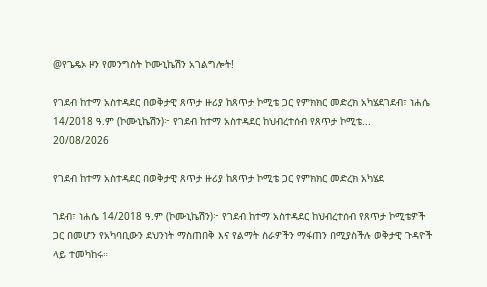@የጌዴኦ ዞን የመንግስት ኮሙኒኬሽን አገልግሎት!

የገደብ ከተማ አስተዳደር በወቅታዊ ጸጥታ ዙሪያ ከጸጥታ ኮሚቴ ጋር የምክክር መድረክ አካሄደገደብ፣ ነሐሴ 14/2018 ዓ.ም (ኮሙኒኬሽን)፦ የገደብ ከተማ አስተዳደር ከህብረተሰብ የጸጥታ ኮሚቴ...
20/08/2026

የገደብ ከተማ አስተዳደር በወቅታዊ ጸጥታ ዙሪያ ከጸጥታ ኮሚቴ ጋር የምክክር መድረክ አካሄደ

ገደብ፣ ነሐሴ 14/2018 ዓ.ም (ኮሙኒኬሽን)፦ የገደብ ከተማ አስተዳደር ከህብረተሰብ የጸጥታ ኮሚቴዎች ጋር በመሆን የአካባቢውን ደህንነት ማስጠበቅ እና የልማት ስራዎችን ማፋጠን በሚያስችሉ ወቅታዊ ጉዳዮች ላይ ተመካከሩ።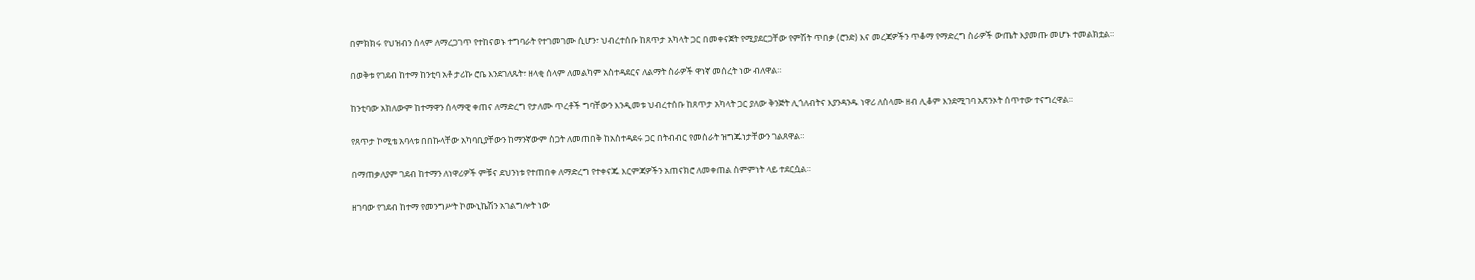በምክክሩ የህዝብን ሰላም ለማረጋገጥ የተከናወኑ ተግባራት የተገመገሙ ሲሆን፣ ህብረተሰቡ ከጸጥታ አካላት ጋር በመቀናጀት የሚያደርጋቸው የምሽት ጥበቃ (ሮንድ) እና መረጃዎችን ጥቆማ የማድረግ ስራዎች ውጤት እያመጡ መሆኑ ተመልክቷል።

በወቅቱ የገደብ ከተማ ከንቲባ አቶ ታሪኩ ሮቤ እንደገለጹት፣ ዘላቂ ሰላም ለመልካም አስተዳደርና ለልማት ስራዎች ዋነኛ መሰረት ነው ብለዋል።

ከንቲባው አክለውም ከተማዋን ሰላማዊ ቀጠና ለማድረግ የታለሙ ጥረቶች ግባቸውን እንዲመቱ ህብረተሰቡ ከጸጥታ አካላት ጋር ያለው ቅንጅት ሊጎለብትና እያንዳንዱ ነዋሪ ለሰላሙ ዘብ ሊቆም እንደሚገባ አጽንኦት ሰጥተው ተናግረዋል።

የጸጥታ ኮሚቴ አባላቱ በበኩላቸው አካባቢያቸውን ከማንኛውም ስጋት ለመጠበቅ ከአስተዳደሩ ጋር በትብብር የመስራት ዝግጁነታቸውን ገልጸዋል።

በማጠቃለያም ገደብ ከተማን ለነዋሪዎች ምቹና ደህንነቱ የተጠበቀ ለማድረግ የተቀናጁ እርምጃዎችን አጠናክሮ ለመቀጠል ስምምነት ላይ ተደርሷል።

ዘገባው የገደብ ከተማ የመንግሥት ኮሙኒኬሽን አገልግሎት ነው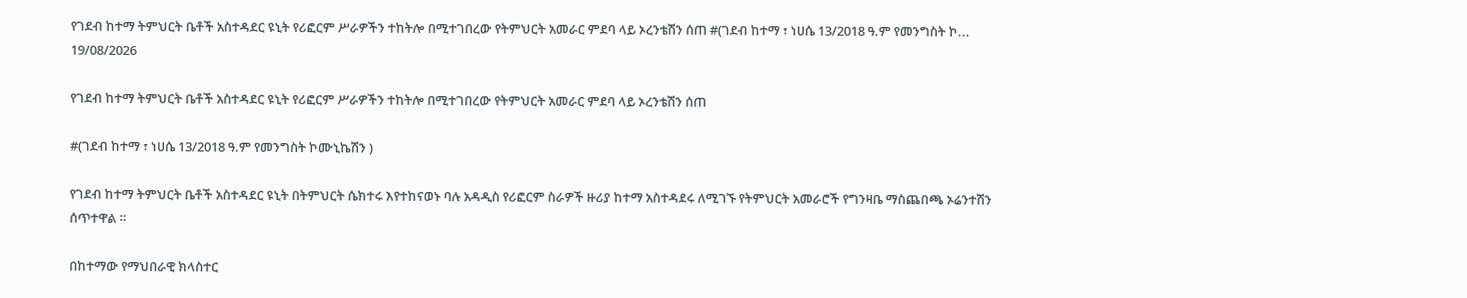የገደብ ከተማ ትምህርት ቤቶች አስተዳደር ዩኒት የሪፎርም ሥራዎችን ተከትሎ በሚተገበረው የትምህርት አመራር ምደባ ላይ ኦረንቴሽን ሰጠ #(ገደብ ከተማ ፣ ነሀሴ 13/2018 ዓ.ም የመንግስት ኮ...
19/08/2026

የገደብ ከተማ ትምህርት ቤቶች አስተዳደር ዩኒት የሪፎርም ሥራዎችን ተከትሎ በሚተገበረው የትምህርት አመራር ምደባ ላይ ኦረንቴሽን ሰጠ

#(ገደብ ከተማ ፣ ነሀሴ 13/2018 ዓ.ም የመንግስት ኮሙኒኬሽን )

የገደብ ከተማ ትምህርት ቤቶች አስተዳደር ዩኒት በትምህርት ሴክተሩ እየተከናወኑ ባሉ አዳዲስ የሪፎርም ስራዎች ዙሪያ ከተማ አስተዳደሩ ለሚገኙ የትምህርት አመራሮች የግንዛቤ ማስጨበጫ ኦሬንተሽን ሰጥተዋል ።

በከተማው የማህበራዊ ክላስተር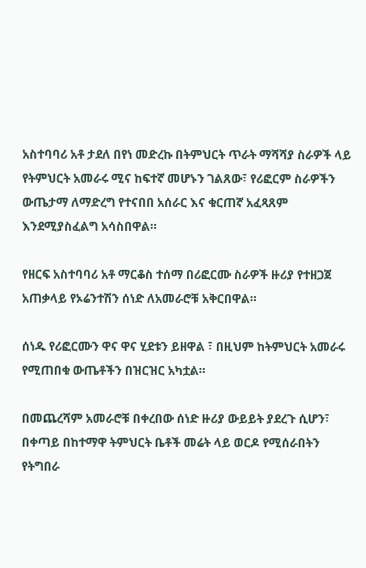አስተባባሪ አቶ ታደለ በየነ መድረኩ በትምህርት ጥራት ማሻሻያ ስራዎች ላይ የትምህርት አመራሩ ሚና ከፍተኛ መሆኑን ገልጸው፣ የሪፎርም ስራዎችን ውጤታማ ለማድረግ የተናበበ አሰራር እና ቁርጠኛ አፈጻጸም እንደሚያስፈልግ አሳስበዋል።

የዘርፍ አስተባባሪ አቶ ማርቆስ ተሰማ በሪፎርሙ ስራዎች ዙሪያ የተዘጋጀ አጠቃላይ የኦሬንተሽን ሰነድ ለአመራሮቹ አቅርበዋል።

ሰነዱ የሪፎርሙን ዋና ዋና ሂደቱን ይዘዋል ፣ በዚህም ከትምህርት አመራሩ የሚጠበቁ ውጤቶችን በዝርዝር አካቷል።

በመጨረሻም አመራሮቹ በቀረበው ሰነድ ዙሪያ ውይይት ያደረጉ ሲሆን፣ በቀጣይ በከተማዋ ትምህርት ቤቶች መሬት ላይ ወርዶ የሚሰራበትን የትግበራ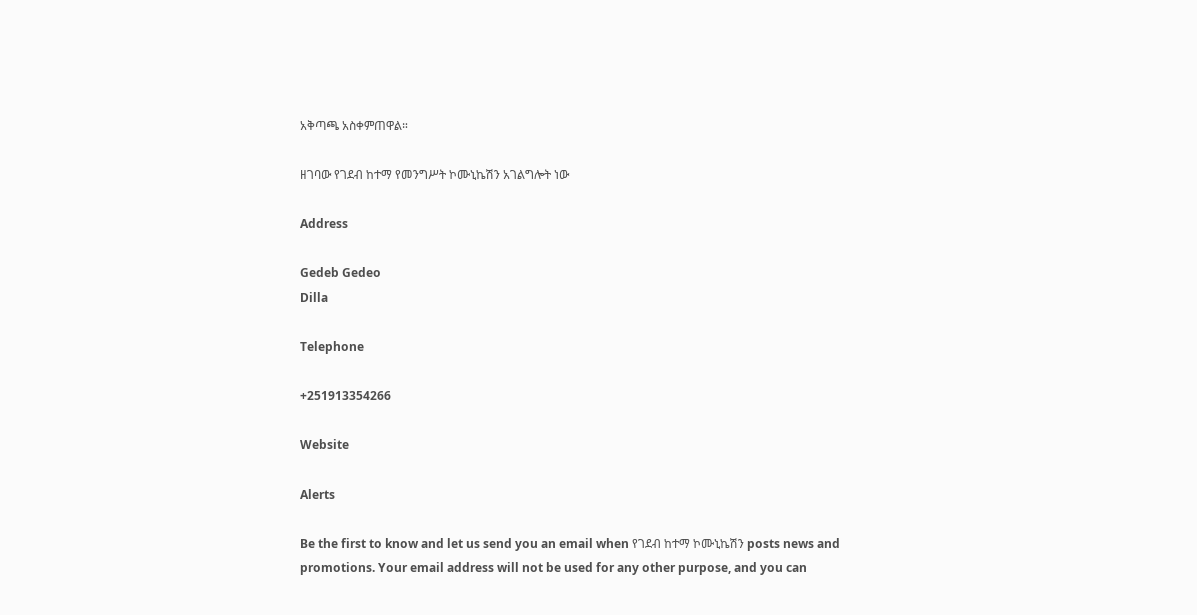አቅጣጫ አስቀምጠዋል።

ዘገባው የገደብ ከተማ የመንግሥት ኮሙኒኬሽን አገልግሎት ነው

Address

Gedeb Gedeo
Dilla

Telephone

+251913354266

Website

Alerts

Be the first to know and let us send you an email when የገደብ ከተማ ኮሙኒኬሽን posts news and promotions. Your email address will not be used for any other purpose, and you can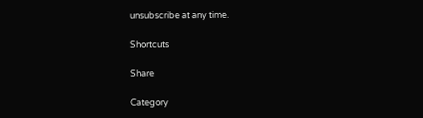unsubscribe at any time.

Shortcuts

Share

Category